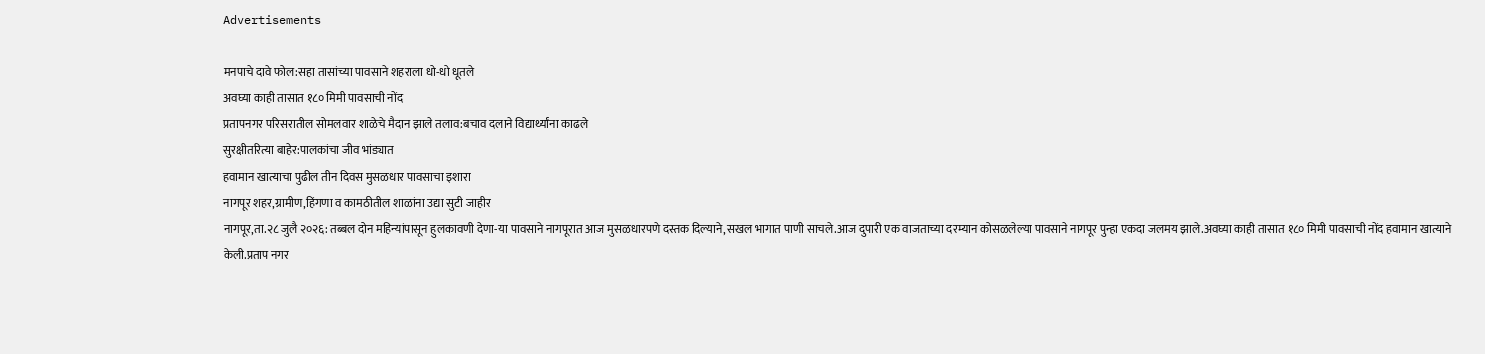Advertisements

मनपाचे दावे फोल:सहा तासांच्या पावसाने शहराला धो-धो धूतले
अवघ्या काही तासात १८० मिमी पावसाची नोंद
प्रतापनगर परिसरातील सोमलवार शाळेचे मैदान झाले तलाव:बचाव दलाने विद्यार्थ्यांना काढले
सुरक्षीतरित्या बाहेर:पालकांचा जीव भांड्यात
हवामान खात्याचा पुढील तीन दिवस मुसळधार पावसाचा इशारा
नागपूर शहर,ग्रामीण,हिंगणा व कामठीतील शाळांना उद्या सुटी जाहीर
नागपूर,ता.२८ जुलै २०२६: तब्बल दोन महिन्यांपासून हुलकावणी देणा-या पावसाने नागपूरात आज मुसळधारपणे दस्तक दिल्याने,सखल भागात पाणी साचले.आज दुपारी एक वाजताच्या दरम्यान कोसळलेल्या पावसाने नागपूर पुन्हा एकदा जलमय झाले.अवघ्या काही तासात १८० मिमी पावसाची नोंद हवामान खात्याने केली.प्रताप नगर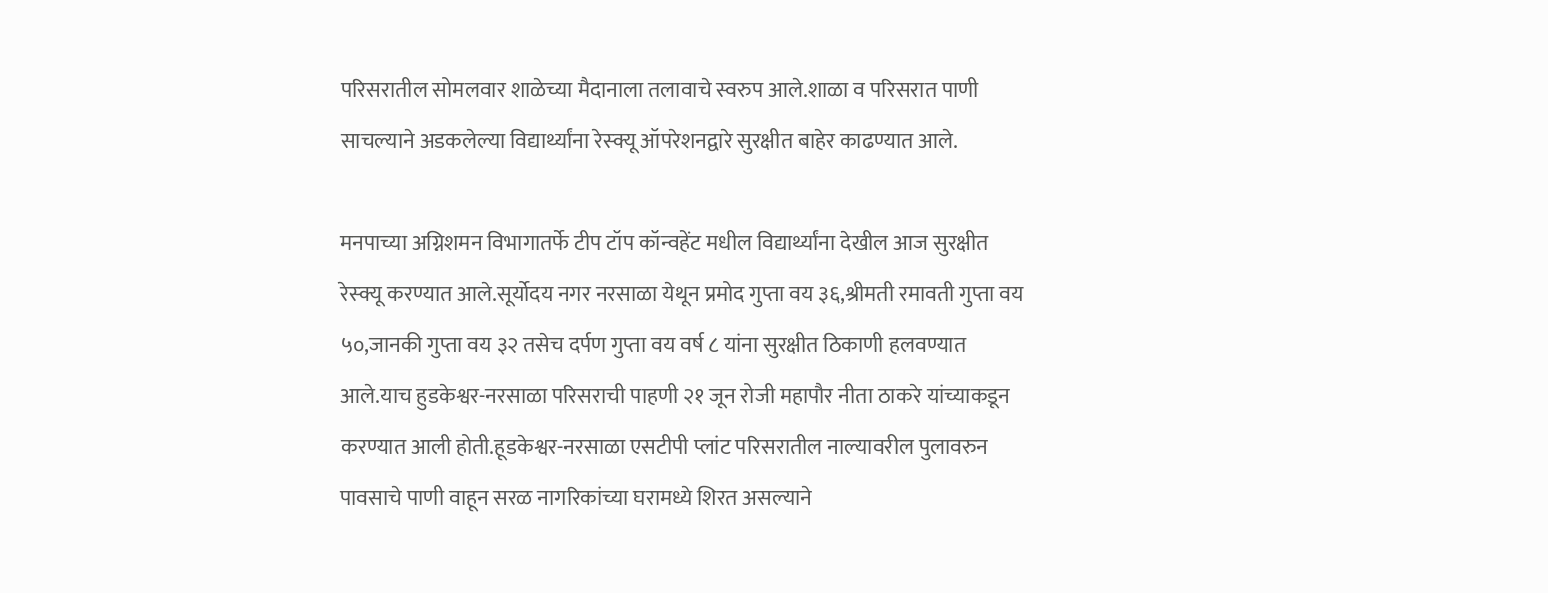परिसरातील सोमलवार शाळेच्या मैदानाला तलावाचे स्वरुप आले.शाळा व परिसरात पाणी साचल्याने अडकलेल्या विद्यार्थ्यांना रेस्क्यू ऑपरेशनद्वारे सुरक्षीत बाहेर काढण्यात आले.

मनपाच्या अग्निशमन विभागातर्फे टीप टॉप कॉन्वहेंट मधील विद्यार्थ्यांना देखील आज सुरक्षीत रेस्क्यू करण्यात आले.सूर्योदय नगर नरसाळा येथून प्रमोद गुप्ता वय ३६,श्रीमती रमावती गुप्ता वय ५०,जानकी गुप्ता वय ३२ तसेच दर्पण गुप्ता वय वर्ष ८ यांना सुरक्षीत ठिकाणी हलवण्यात आले.याच हुडकेश्वर-नरसाळा परिसराची पाहणी २१ जून रोजी महापौर नीता ठाकरे यांच्याकडून करण्यात आली होती.हूडकेश्वर-नरसाळा एसटीपी प्लांट परिसरातील नाल्यावरील पुलावरुन पावसाचे पाणी वाहून सरळ नागरिकांच्या घरामध्ये शिरत असल्याने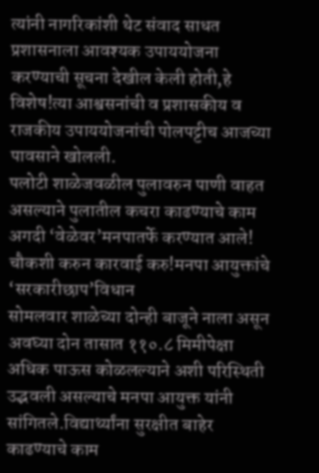त्यांनी नागरिकांशी थेट संवाद साधत प्रशासनाला आवश्यक उपाययोजना करण्याची सूचना देखील केली होती,हे विशेष!त्या आश्वसनांची व प्रशासकीय व राजकीय उपाययोजनांची पोलपट्टीच आजच्या पावसाने खोलली.
पलोटी शाळेजवळील पुलावरुन पाणी वाहत असल्याने पुलातील कचरा काढण्याचे काम अगदी ‘वेळेवर’मनपातर्फे करण्यात आले!
चौकशी करुन कारवाई करु!मनपा आयुक्तांचे ‘सरकारीछाप’विधान
सोमलवार शाळेच्या दोन्ही बाजूने नाला असून अवघ्या दोन तासात ११०.८ मिमीपेक्षा अधिक पाऊस कोळलल्याने अशी परिस्थिती उद्भवली असल्याचे मनपा आयुक्त यांनी सांगितले.विद्यार्थ्यांना सुरक्षीत बाहेर काढण्याचे काम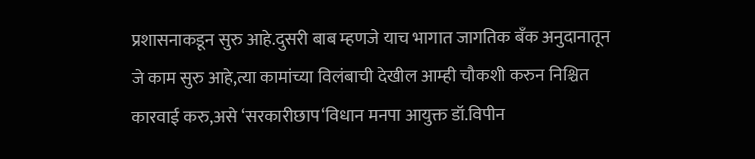प्रशासनाकडून सुरु आहे.दुसरी बाब म्हणजे याच भागात जागतिक बँक अनुदानातून जे काम सुरु आहे,त्या कामांच्या विलंबाची देखील आम्ही चौकशी करुन निश्चित कारवाई करु,असे ‘सरकारीछाप‘विधान मनपा आयुक्त डॉ.विपीन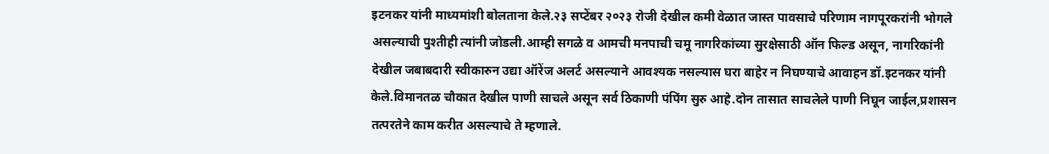इटनकर यांनी माध्यमांशी बोलताना केले.२३ सप्टेंबर २०२३ रोजी देखील कमी वेळात जास्त पावसाचे परिणाम नागपूरकरांनी भोगले असल्याची पुश्तीही त्यांनी जोडली.आम्ही सगळे व आमची मनपाची चमू नागरिकांच्या सुरक्षेसाठी ऑन फिल्ड असून, नागरिकांनी देखील जबाबदारी स्वीकारुन उद्या ऑरेंज अलर्ट असल्याने आवश्यक नसल्यास घरा बाहेर न निघण्याचे आवाहन डॉ.इटनकर यांनी केले.विमानतळ चौकात देखील पाणी साचले असून सर्व ठिकाणी पंपिंग सुरु आहे.दोन तासात साचलेले पाणी निघून जाईल,प्रशासन तत्परतेने काम करीत असल्याचे ते म्हणाले.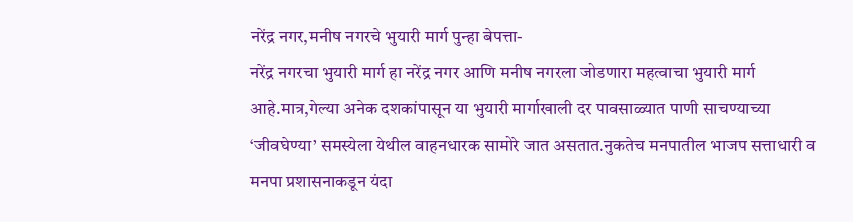नरेंद्र नगर,मनीष नगरचे भुयारी मार्ग पुन्हा बेपत्ता-
नरेंद्र नगरचा भुयारी मार्ग हा नरेंद्र नगर आणि मनीष नगरला जोडणारा महत्वाचा भुयारी मार्ग आहे.मात्र,गेल्या अनेक दशकांपासून या भुयारी मार्गाखाली दर पावसाळ्यात पाणी साचण्याच्या ‘जीवघेण्या’ समस्येला येथील वाहनधारक सामोरे जात असतात.नुकतेच मनपातील भाजप सत्ताधारी व मनपा प्रशासनाकडून यंदा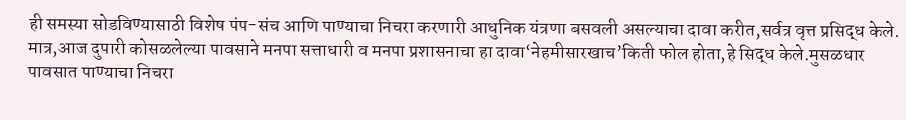ही समस्या सोडविण्यासाठी विशेष पंप-संच आणि पाण्याचा निचरा करणारी आधुनिक यंत्रणा बसवली असल्याचा दावा करीत,सर्वत्र वृत्त प्रसिद्ध केले.
मात्र,आज दुपारी कोसळलेल्या पावसाने मनपा सत्ताधारी व मनपा प्रशासनाचा हा दावा‘नेहमीसारखाच’किती फोल होता,हे सिद्ध केले.मुसळधार पावसात पाण्याचा निचरा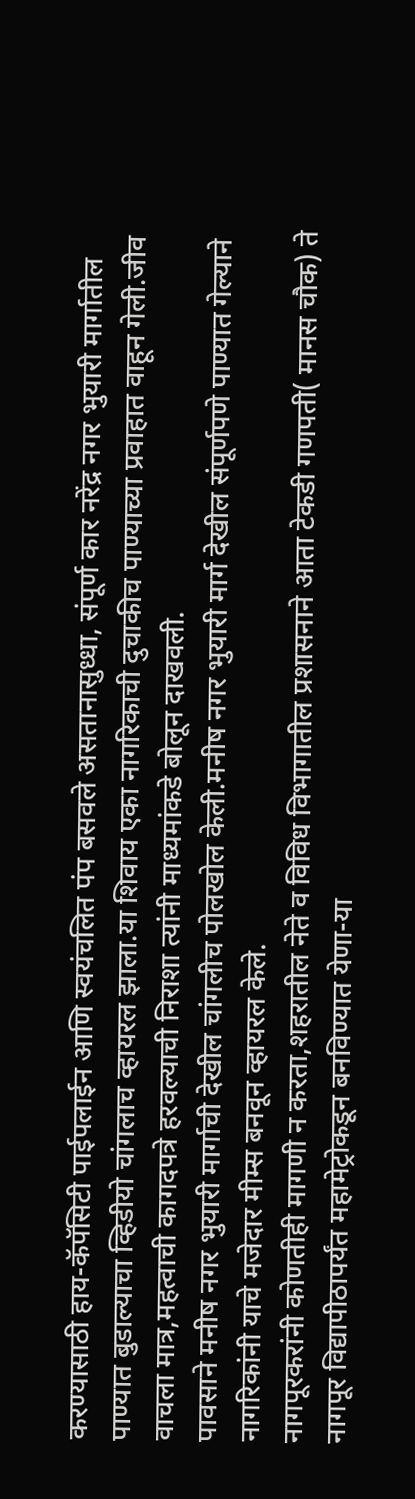करण्यासाठी हाय-कॅपॅसिटी पाईपलाईन आणि स्वयंचलित पंप बसवले असतानासुध्धा, संपूर्ण कार नरेंद्र नगर भुयारी मार्गातील पाण्यात बुडाल्याचा व्हिडीयो चांगलाच व्हायरल झाला.या शिवाय एका नागरिकाची दुचाकीच पाण्याच्या प्रवाहात वाहून गेली.जीव वाचला मात्र,महत्वाची कागदपत्रे हरवल्याची निराशा त्यांनी माध्यमांकडे बोलून दाखवली.
पावसाने मनीष नगर भुयारी मार्गाची देखील चांगलीच पोलखोल केली.मनीष नगर भुयारी मार्ग देखील संपूर्णपणे पाण्यात गेल्याने नागरिकांनी याचे मजेदार मीम्स बनवून व्हायरल केले.
नागपूरकरांनी कोणतीही मागणी न करता,शहरातील नेते व विविध विभागातील प्रशासनाने आता टेकडी गणपती( मानस चौक) ते नागपूर विद्यापीठापर्यंत महामेट्रोकडून बनविण्यात येणा-या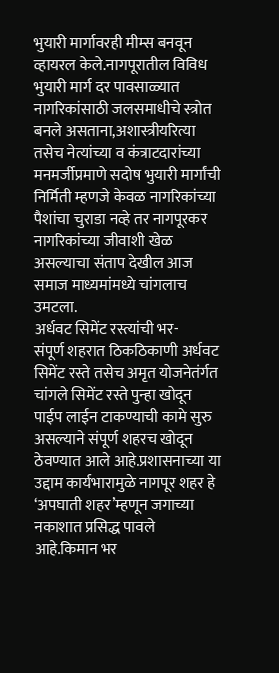भुयारी मार्गावरही मीम्स बनवून व्हायरल केले.नागपूरातील विविध भुयारी मार्ग दर पावसाळ्यात नागरिकांसाठी जलसमाधीचे स्त्रोत बनले असताना,अशास्त्रीयरित्या तसेच नेत्यांच्या व कंत्राटदारांच्या मनमर्जीप्रमाणे सदोष भुयारी मार्गांची निर्मिती म्हणजे केवळ नागरिकांच्या पैशांचा चुराडा नव्हे तर नागपूरकर नागरिकांच्या जीवाशी खेळ असल्याचा संताप देखील आज समाज माध्यमांमध्ये चांगलाच उमटला.
अर्धवट सिमेंट रस्त्यांची भर-
संपूर्ण शहरात ठिकठिकाणी अर्धवट सिमेंट रस्ते तसेच अमृत योजनेतंर्गत चांगले सिमेंट रस्ते पुन्हा खोदून पाईप लाईन टाकण्याची कामे सुरु असल्याने संपूर्ण शहरच खोदून ठेवण्यात आले आहे.प्रशासनाच्या या उद्दाम कार्यभारामुळे नागपूर शहर हे ‘अपघाती शहर’म्हणून जगाच्या नकाशात प्रसिद्ध पावले आहे.किमान भर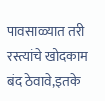पावसाळ्यात तरी रस्त्यांचे खोदकाम बंद ठेवावे,इतके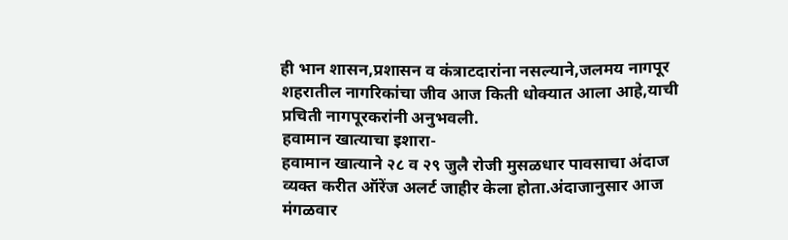ही भान शासन,प्रशासन व कंत्राटदारांना नसल्याने,जलमय नागपूर शहरातील नागरिकांचा जीव आज किती धोक्यात आला आहे,याची प्रचिती नागपूरकरांनी अनुभवली.
हवामान खात्याचा इशारा-
हवामान खात्याने २८ व २९ जुलै रोजी मुसळधार पावसाचा अंदाज व्यक्त करीत ऑरेंज अलर्ट जाहीर केला होता.अंदाजानुसार आज मंगळवार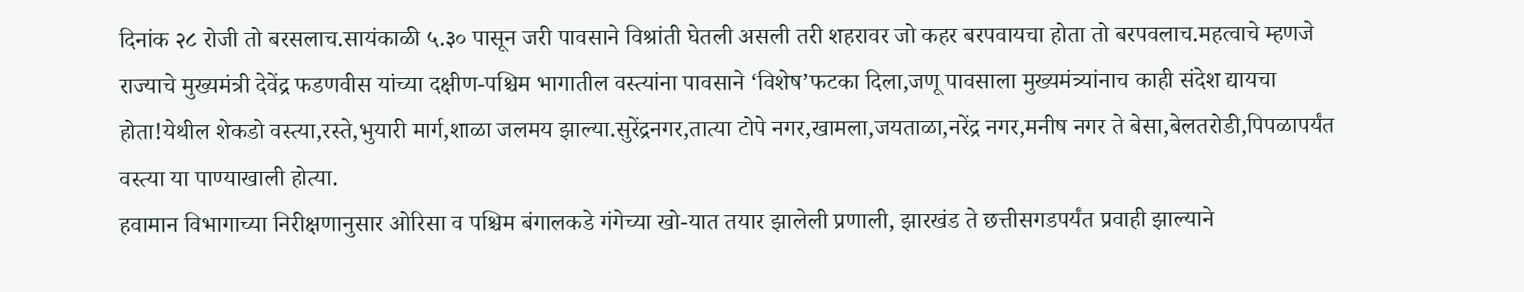दिनांक २८ रोजी तो बरसलाच.सायंकाळी ५.३० पासून जरी पावसाने विश्रांती घेतली असली तरी शहरावर जो कहर बरपवायचा होता तो बरपवलाच.महत्वाचे म्हणजे राज्याचे मुख्यमंत्री देवेंद्र फडणवीस यांच्या दक्षीण-पश्चिम भागातील वस्त्यांना पावसाने ‘विशेष’फटका दिला,जणू पावसाला मुख्यमंत्र्यांनाच काही संदेश द्यायचा होता!येथील शेकडो वस्त्या,रस्ते,भुयारी मार्ग,शाळा जलमय झाल्या.सुरेंद्रनगर,तात्या टोपे नगर,खामला,जयताळा,नरेंद्र नगर,मनीष नगर ते बेसा,बेलतरोडी,पिपळापर्यंत वस्त्या या पाण्याखाली होत्या.
हवामान विभागाच्या निरीक्षणानुसार ओरिसा व पश्चिम बंगालकडे गंगेच्या खो-यात तयार झालेली प्रणाली, झारखंड ते छत्तीसगडपर्यंत प्रवाही झाल्याने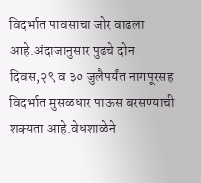विदर्भात पावसाचा जोर वाढला आहे.अंदाजानुसार पुढचे दोन दिवस,२९ व ३० जुलैपर्यंत नागपूरसह विदर्भात मुसळधार पाऊस बरसण्याची शक्यता आहे.वेधशाळेने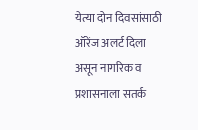येत्या दोन दिवसांसाठी ऑरेंज अलर्ट दिला असून नागरिक व प्रशासनाला सतर्क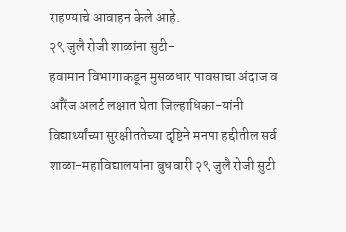राहण्याचे आवाहन केले आहे.
२९ जुलै रोजी शाळांना सुटी-
हवामान विभागाकडून मुसळधार पावसाचा अंदाज व ऑरेंज अलर्ट लक्षात घेता जिल्हाधिका-यांनी विद्यार्थ्यांच्या सुरक्षीततेच्या दृष्टिने मनपा हद्दीतील सर्व शाळा-महाविद्यालयांना बुधवारी २९ जुलै रोजी सुटी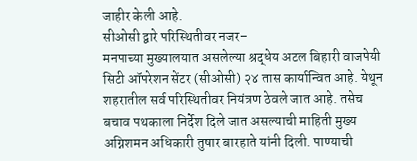जाहीर केली आहे.
सीओसी द्वारे परिस्थितीवर नजर–
मनपाच्या मुख्यालयात असलेल्या श्रद्धेय अटल बिहारी वाजपेयी सिटी ऑपरेशन सेंटर (सीओसी) २४ तास कार्यान्वित आहे. येथून शहरातील सर्व परिस्थितीवर नियंत्रण ठेवले जात आहे. तसेच बचाव पथकाला निर्देश दिले जात असल्याची माहिती मुख्य अग्निशमन अधिकारी तुषार बारहाते यांनी दिली. पाण्याची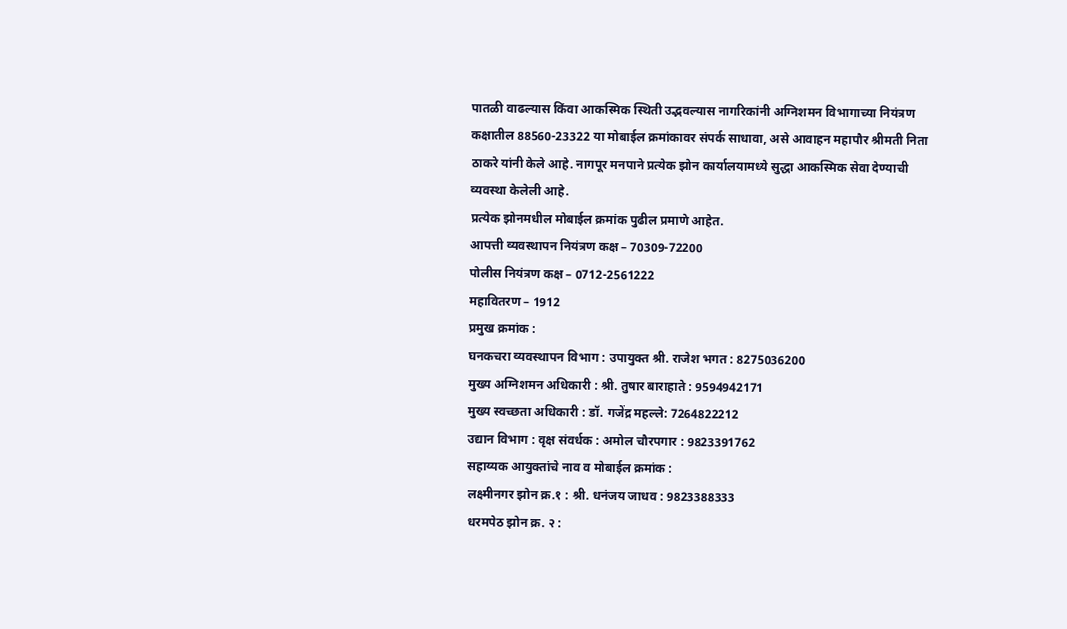पातळी वाढल्यास किंवा आकस्मिक स्थिती उद्भवल्यास नागरिकांनी अग्निशमन विभागाच्या नियंत्रण कक्षातील 88560-23322 या मोबाईल क्रमांकावर संपर्क साधावा, असे आवाहन महापौर श्रीमती निता ठाकरे यांनी केले आहे. नागपूर मनपाने प्रत्येक झोन कार्यालयामध्ये सुद्धा आकस्मिक सेवा देण्याची व्यवस्था केलेली आहे.
प्रत्येक झोनमधील मोबाईल क्रमांक पुढील प्रमाणे आहेत.
आपत्ती व्यवस्थापन नियंत्रण कक्ष – 70309-72200
पोलीस नियंत्रण कक्ष – 0712-2561222
महावितरण – 1912
प्रमुख क्रमांक :
घनकचरा व्यवस्थापन विभाग : उपायुक्त श्री. राजेश भगत : 8275036200
मुख्य अग्निशमन अधिकारी : श्री. तुषार बाराहाते : 9594942171
मुख्य स्वच्छता अधिकारी : डॉ. गजेंद्र महल्ले: 7264822212
उद्यान विभाग : वृक्ष संवर्धक : अमोल चौरपगार : 9823391762
सहाय्यक आयुक्तांचे नाव व मोबाईल क्रमांक :
लक्ष्मीनगर झोन क्र.१ : श्री. धनंजय जाधव : 9823388333
धरमपेठ झोन क्र. २ :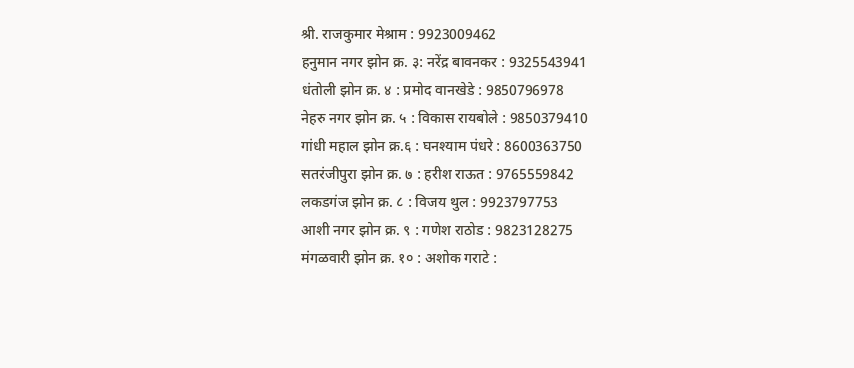श्री. राजकुमार मेश्राम : 9923009462
हनुमान नगर झोन क्र. ३: नरेंद्र बावनकर : 9325543941
धंतोली झोन क्र. ४ : प्रमोद वानखेडे : 9850796978
नेहरु नगर झोन क्र. ५ : विकास रायबोले : 9850379410
गांधी महाल झोन क्र.६ : घनश्याम पंधरे : 8600363750
सतरंजीपुरा झोन क्र. ७ : हरीश राऊत : 9765559842
लकडगंज झोन क्र. ८ : विजय थुल : 9923797753
आशी नगर झोन क्र. ९ : गणेश राठोड : 9823128275
मंगळवारी झोन क्र. १० : अशोक गराटे :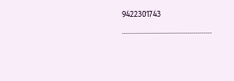9422301743
………………………………………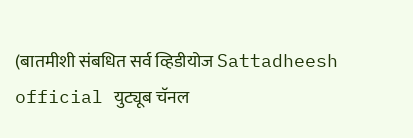(बातमीशी संबधित सर्व व्हिडीयोज Sattadheesh official युट्यूब चॅनल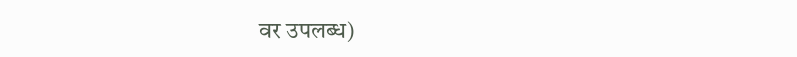वर उपलब्ध)